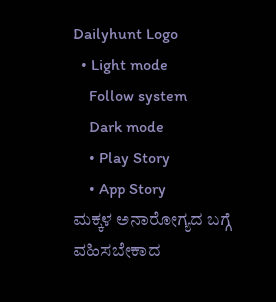Dailyhunt Logo
  • Light mode
    Follow system
    Dark mode
    • Play Story
    • App Story
ಮಕ್ಕಳ ಅನಾರೋಗ್ಯದ ಬಗ್ಗೆ ವಹಿಸಬೇಕಾದ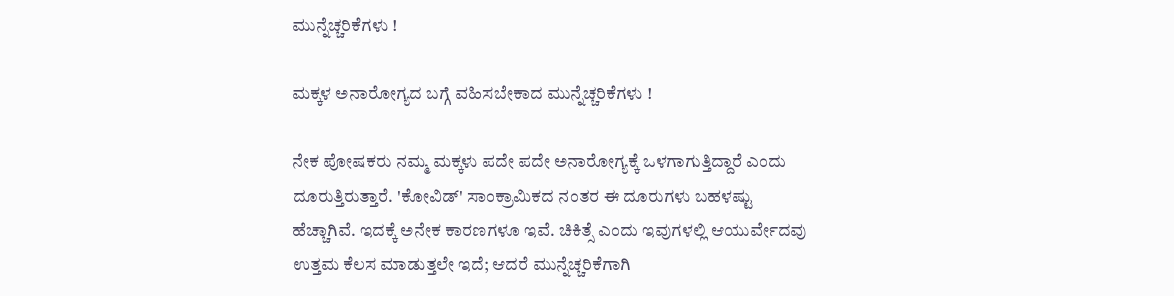ಮುನ್ನೆಚ್ಚರಿಕೆಗಳು !

ಮಕ್ಕಳ ಅನಾರೋಗ್ಯದ ಬಗ್ಗೆ ವಹಿಸಬೇಕಾದ ಮುನ್ನೆಚ್ಚರಿಕೆಗಳು !

ನೇಕ ಪೋಷಕರು ನಮ್ಮ ಮಕ್ಕಳು ಪದೇ ಪದೇ ಅನಾರೋಗ್ಯಕ್ಕೆ ಒಳಗಾಗುತ್ತಿದ್ದಾರೆ ಎಂದು ದೂರುತ್ತಿರುತ್ತಾರೆ. 'ಕೋವಿಡ್' ಸಾಂಕ್ರಾಮಿಕದ ನಂತರ ಈ ದೂರುಗಳು ಬಹಳಷ್ಟು ಹೆಚ್ಚಾಗಿವೆ. ಇದಕ್ಕೆ ಅನೇಕ ಕಾರಣಗಳೂ ಇವೆ. ಚಿಕಿತ್ಸೆ ಎಂದು ಇವುಗಳಲ್ಲಿ ಆಯುರ್ವೇದವು ಉತ್ತಮ ಕೆಲಸ ಮಾಡುತ್ತಲೇ ಇದೆ; ಆದರೆ ಮುನ್ನೆಚ್ಚರಿಕೆಗಾಗಿ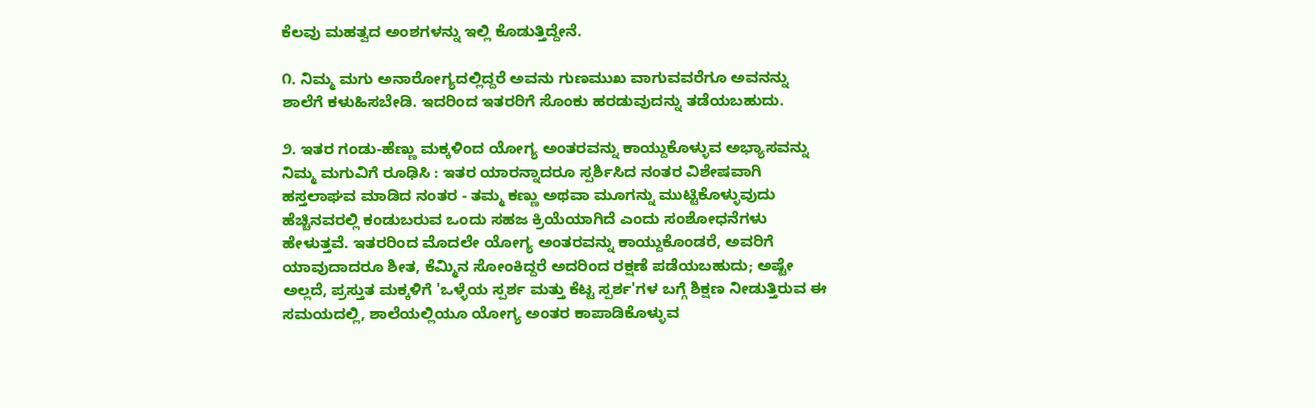ಕೆಲವು ಮಹತ್ವದ ಅಂಶಗಳನ್ನು ಇಲ್ಲಿ ಕೊಡುತ್ತಿದ್ದೇನೆ.

೧. ನಿಮ್ಮ ಮಗು ಅನಾರೋಗ್ಯದಲ್ಲಿದ್ದರೆ ಅವನು ಗುಣಮುಖ ವಾಗುವವರೆಗೂ ಅವನನ್ನು ಶಾಲೆಗೆ ಕಳುಹಿಸಬೇಡಿ. ಇದರಿಂದ ಇತರರಿಗೆ ಸೊಂಕು ಹರಡುವುದನ್ನು ತಡೆಯಬಹುದು.

೨. ಇತರ ಗಂಡು-ಹೆಣ್ಣು ಮಕ್ಕಳಿಂದ ಯೋಗ್ಯ ಅಂತರವನ್ನು ಕಾಯ್ದುಕೊಳ್ಳುವ ಅಭ್ಯಾಸವನ್ನು ನಿಮ್ಮ ಮಗುವಿಗೆ ರೂಢಿಸಿ : ಇತರ ಯಾರನ್ನಾದರೂ ಸ್ಪರ್ಶಿಸಿದ ನಂತರ ವಿಶೇಷವಾಗಿ ಹಸ್ತಲಾಘವ ಮಾಡಿದ ನಂತರ - ತಮ್ಮ ಕಣ್ಣು ಅಥವಾ ಮೂಗನ್ನು ಮುಟ್ಟಿಕೊಳ್ಳುವುದು ಹೆಚ್ಚಿನವರಲ್ಲಿ ಕಂಡುಬರುವ ಒಂದು ಸಹಜ ಕ್ರಿಯೆಯಾಗಿದೆ ಎಂದು ಸಂಶೋಧನೆಗಳು ಹೇಳುತ್ತವೆ. ಇತರರಿಂದ ಮೊದಲೇ ಯೋಗ್ಯ ಅಂತರವನ್ನು ಕಾಯ್ದುಕೊಂಡರೆ, ಅವರಿಗೆ ಯಾವುದಾದರೂ ಶೀತ, ಕೆಮ್ಮಿನ ಸೋಂಕಿದ್ದರೆ ಅದರಿಂದ ರಕ್ಷಣೆ ಪಡೆಯಬಹುದು; ಅಷ್ಟೇ ಅಲ್ಲದೆ, ಪ್ರಸ್ತುತ ಮಕ್ಕಳಿಗೆ 'ಒಳ್ಳೆಯ ಸ್ಪರ್ಶ ಮತ್ತು ಕೆಟ್ಟ ಸ್ಪರ್ಶ'ಗಳ ಬಗ್ಗೆ ಶಿಕ್ಷಣ ನೀಡುತ್ತಿರುವ ಈ ಸಮಯದಲ್ಲಿ, ಶಾಲೆಯಲ್ಲಿಯೂ ಯೋಗ್ಯ ಅಂತರ ಕಾಪಾಡಿಕೊಳ್ಳುವ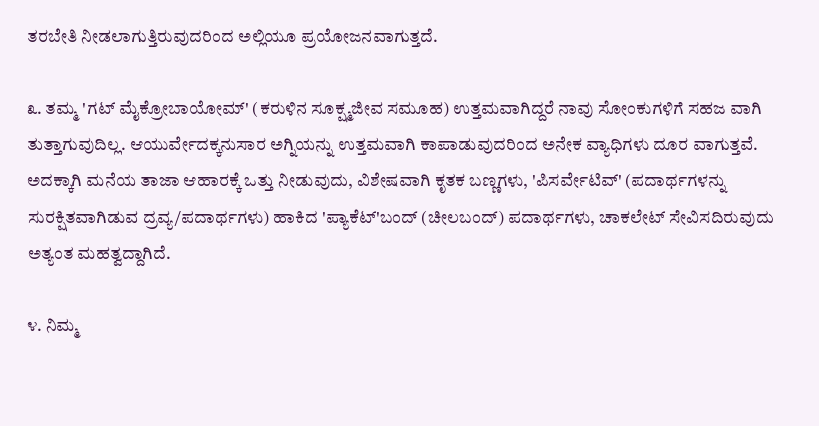ತರಬೇತಿ ನೀಡಲಾಗುತ್ತಿರುವುದರಿಂದ ಅಲ್ಲಿಯೂ ಪ್ರಯೋಜನವಾಗುತ್ತದೆ.

೩. ತಮ್ಮ 'ಗಟ್ ಮೈಕ್ರೋಬಾಯೋಮ್' (ಕರುಳಿನ ಸೂಕ್ಷ್ಮಜೀವ ಸಮೂಹ) ಉತ್ತಮವಾಗಿದ್ದರೆ ನಾವು ಸೋಂಕುಗಳಿಗೆ ಸಹಜ ವಾಗಿ ತುತ್ತಾಗುವುದಿಲ್ಲ. ಆಯುರ್ವೇದಕ್ಕನುಸಾರ ಅಗ್ನಿಯನ್ನು ಉತ್ತಮವಾಗಿ ಕಾಪಾಡುವುದರಿಂದ ಅನೇಕ ವ್ಯಾಧಿಗಳು ದೂರ ವಾಗುತ್ತವೆ. ಅದಕ್ಕಾಗಿ ಮನೆಯ ತಾಜಾ ಆಹಾರಕ್ಕೆ ಒತ್ತು ನೀಡುವುದು, ವಿಶೇಷವಾಗಿ ಕೃತಕ ಬಣ್ಣಗಳು, 'ಪಿಸರ್ವೇಟಿವ್' (ಪದಾರ್ಥಗಳನ್ನು ಸುರಕ್ಷಿತವಾಗಿಡುವ ದ್ರವ್ಯ/ಪದಾರ್ಥಗಳು) ಹಾಕಿದ 'ಪ್ಯಾಕೆಟ್'ಬಂದ್ (ಚೀಲಬಂದ್) ಪದಾರ್ಥಗಳು, ಚಾಕಲೇಟ್ ಸೇವಿಸದಿರುವುದು ಅತ್ಯಂತ ಮಹತ್ವದ್ದಾಗಿದೆ.

೪. ನಿಮ್ಮ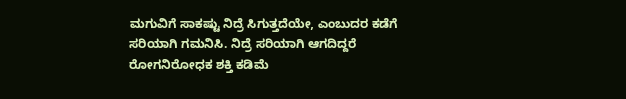ಮಗುವಿಗೆ ಸಾಕಷ್ಟು ನಿದ್ರೆ ಸಿಗುತ್ತದೆಯೇ, ಎಂಬುದರ ಕಡೆಗೆ ಸರಿಯಾಗಿ ಗಮನಿಸಿ. ನಿದ್ರೆ ಸರಿಯಾಗಿ ಆಗದಿದ್ದರೆ ರೋಗನಿರೋಧಕ ಶಕ್ತಿ ಕಡಿಮೆ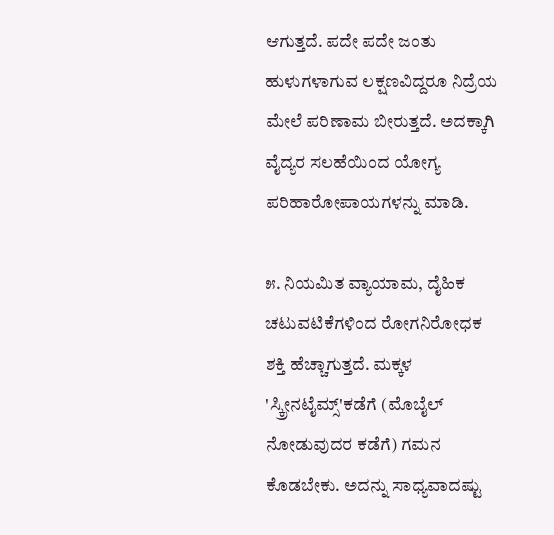ಆಗುತ್ತದೆ. ಪದೇ ಪದೇ ಜಂತು ಹುಳುಗಳಾಗುವ ಲಕ್ಷಣವಿದ್ದರೂ ನಿದ್ರೆಯ ಮೇಲೆ ಪರಿಣಾಮ ಬೀರುತ್ತದೆ. ಅದಕ್ಕಾಗಿ ವೈದ್ಯರ ಸಲಹೆಯಿಂದ ಯೋಗ್ಯ ಪರಿಹಾರೋಪಾಯಗಳನ್ನು ಮಾಡಿ.

೫. ನಿಯಮಿತ ವ್ಯಾಯಾಮ, ದೈಹಿಕ ಚಟುವಟಿಕೆಗಳಿಂದ ರೋಗನಿರೋಧಕ ಶಕ್ತಿ ಹೆಚ್ಚಾಗುತ್ತದೆ. ಮಕ್ಕಳ 'ಸ್ಕ್ರೀನಟೈಮ್ಸ್'ಕಡೆಗೆ (ಮೊಬೈಲ್ ನೋಡುವುದರ ಕಡೆಗೆ) ಗಮನ ಕೊಡಬೇಕು. ಅದನ್ನು ಸಾಧ್ಯವಾದಷ್ಟು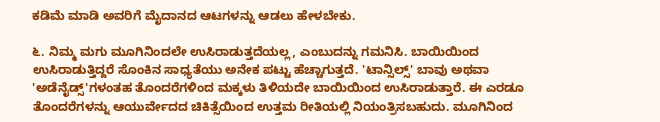ಕಡಿಮೆ ಮಾಡಿ ಅವರಿಗೆ ಮೈದಾನದ ಆಟಗಳನ್ನು ಆಡಲು ಹೇಳಬೇಕು.

೬. ನಿಮ್ಮ ಮಗು ಮೂಗಿನಿಂದಲೇ ಉಸಿರಾಡುತ್ತದೆಯಲ್ಲ, ಎಂಬುದನ್ನು ಗಮನಿಸಿ. ಬಾಯಿಯಿಂದ ಉಸಿರಾಡುತ್ತಿದ್ದರೆ ಸೊಂಕಿನ ಸಾಧ್ಯತೆಯು ಅನೇಕ ಪಟ್ಟು ಹೆಚ್ಚಾಗುತ್ತದೆ. 'ಟಾನ್ಸಿಲ್ಸ್' ಬಾವು ಅಥವಾ 'ಅಡೆನೈಡ್ಸ್'ಗಳಂತಹ ತೊಂದರೆಗಳಿಂದ ಮಕ್ಕಳು ತಿಳಿಯದೇ ಬಾಯಿಯಿಂದ ಉಸಿರಾಡುತ್ತಾರೆ. ಈ ಎರಡೂ ತೊಂದರೆಗಳನ್ನು ಆಯುರ್ವೇದದ ಚಿಕಿತ್ಸೆಯಿಂದ ಉತ್ತಮ ರೀತಿಯಲ್ಲಿ ನಿಯಂತ್ರಿಸಬಹುದು. ಮೂಗಿನಿಂದ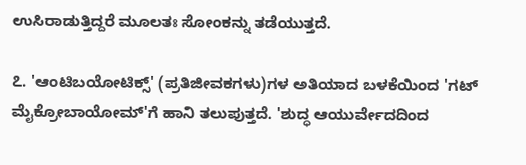ಉಸಿರಾಡುತ್ತಿದ್ದರೆ ಮೂಲತಃ ಸೋಂಕನ್ನು ತಡೆಯುತ್ತದೆ.

೭. 'ಆಂಟಿಬಯೋಟಿಕ್ಸ್' (ಪ್ರತಿಜೀವಕಗಳು)ಗಳ ಅತಿಯಾದ ಬಳಕೆಯಿಂದ 'ಗಟ್ ಮೈಕ್ರೋಬಾಯೋಮ್'ಗೆ ಹಾನಿ ತಲುಪುತ್ತದೆ. 'ಶುದ್ಧ ಆಯುರ್ವೇದದಿಂದ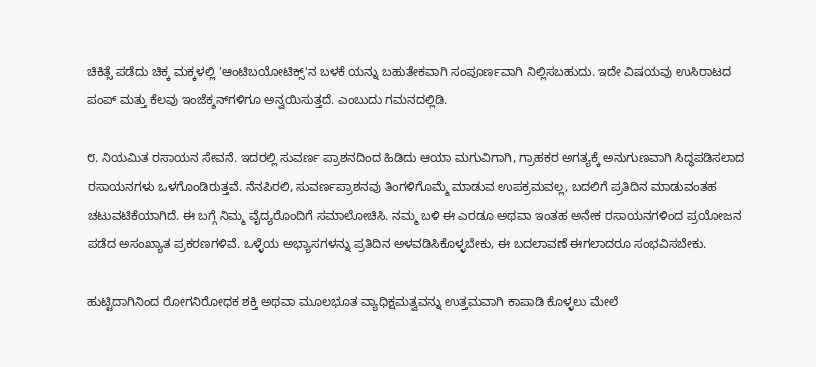ಚಿಕಿತ್ಸೆ ಪಡೆದು ಚಿಕ್ಕ ಮಕ್ಕಳಲ್ಲಿ 'ಆಂಟಿಬಯೋಟಿಕ್ಸ್'ನ ಬಳಕೆ ಯನ್ನು ಬಹುತೇಕವಾಗಿ ಸಂಪೂರ್ಣವಾಗಿ ನಿಲ್ಲಿಸಬಹುದು. ಇದೇ ವಿಷಯವು ಉಸಿರಾಟದ ಪಂಪ್ ಮತ್ತು ಕೆಲವು ಇಂಜೆಕ್ಶನ್‌ಗಳಿಗೂ ಅನ್ವಯಿಸುತ್ತದೆ. ಎಂಬುದು ಗಮನದಲ್ಲಿಡಿ.

೮. ನಿಯಮಿತ ರಸಾಯನ ಸೇವನೆ. ಇದರಲ್ಲಿ ಸುವರ್ಣ ಪ್ರಾಶನದಿಂದ ಹಿಡಿದು ಆಯಾ ಮಗುವಿಗಾಗಿ, ಗ್ರಾಹಕರ ಅಗತ್ಯಕ್ಕೆ ಅನುಗುಣವಾಗಿ ಸಿದ್ಧಪಡಿಸಲಾದ ರಸಾಯನಗಳು ಒಳಗೊಂಡಿರುತ್ತವೆ. ನೆನಪಿರಲಿ, ಸುವರ್ಣಪ್ರಾಶನವು ತಿಂಗಳಿಗೊಮ್ಮೆ ಮಾಡುವ ಉಪಕ್ರಮವಲ್ಲ, ಬದಲಿಗೆ ಪ್ರತಿದಿನ ಮಾಡುವಂತಹ ಚಟುವಟಿಕೆಯಾಗಿದೆ. ಈ ಬಗ್ಗೆ ನಿಮ್ಮ ವೈದ್ಯರೊಂದಿಗೆ ಸಮಾಲೋಚಿಸಿ. ನಮ್ಮ ಬಳಿ ಈ ಎರಡೂ ಅಥವಾ ಇಂತಹ ಅನೇಕ ರಸಾಯನಗಳಿಂದ ಪ್ರಯೋಜನ ಪಡೆದ ಅಸಂಖ್ಯಾತ ಪ್ರಕರಣಗಳಿವೆ. ಒಳ್ಳೆಯ ಅಭ್ಯಾಸಗಳನ್ನು ಪ್ರತಿದಿನ ಅಳವಡಿಸಿಕೊಳ್ಳಬೇಕು, ಈ ಬದಲಾವಣೆ ಈಗಲಾದರೂ ಸಂಭವಿಸಬೇಕು.

ಹುಟ್ಟಿದಾಗಿನಿಂದ ರೋಗನಿರೋಧಕ ಶಕ್ತಿ ಅಥವಾ ಮೂಲಭೂತ ವ್ಯಾಧಿಕ್ಷಮತ್ವವನ್ನು ಉತ್ತಮವಾಗಿ ಕಾಪಾಡಿ ಕೊಳ್ಳಲು ಮೇಲೆ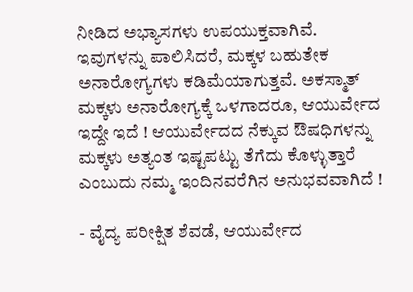ನೀಡಿದ ಅಭ್ಯಾಸಗಳು ಉಪಯುಕ್ತವಾಗಿವೆ. ಇವುಗಳನ್ನು ಪಾಲಿಸಿದರೆ, ಮಕ್ಕಳ ಬಹುತೇಕ ಅನಾರೋಗ್ಯಗಳು ಕಡಿಮೆಯಾಗುತ್ತವೆ. ಅಕಸ್ಮಾತ್ ಮಕ್ಕಳು ಅನಾರೋಗ್ಯಕ್ಕೆ ಒಳಗಾದರೂ, ಆಯುರ್ವೇದ ಇದ್ದೇ ಇದೆ ! ಆಯುರ್ವೇದದ ನೆಕ್ಕುವ ಔಷಧಿಗಳನ್ನು ಮಕ್ಕಳು ಅತ್ಯಂತ ಇಷ್ಟಪಟ್ಟು ತೆಗೆದು ಕೊಳ್ಳುತ್ತಾರೆ ಎಂಬುದು ನಮ್ಮ ಇಂದಿನವರೆಗಿನ ಅನುಭವವಾಗಿದೆ !

- ವೈದ್ಯ ಪರೀಕ್ಷಿತ ಶೆವಡೆ, ಆಯುರ್ವೇದ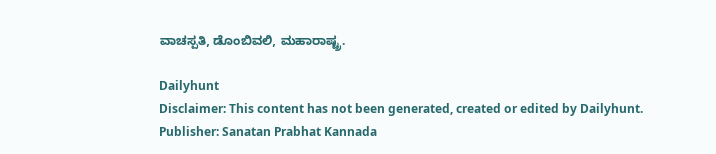ವಾಚಸ್ಪತಿ, ಡೊಂಬಿವಲಿ, ಮಹಾರಾಷ್ಟ್ರ.

Dailyhunt
Disclaimer: This content has not been generated, created or edited by Dailyhunt. Publisher: Sanatan Prabhat Kannada